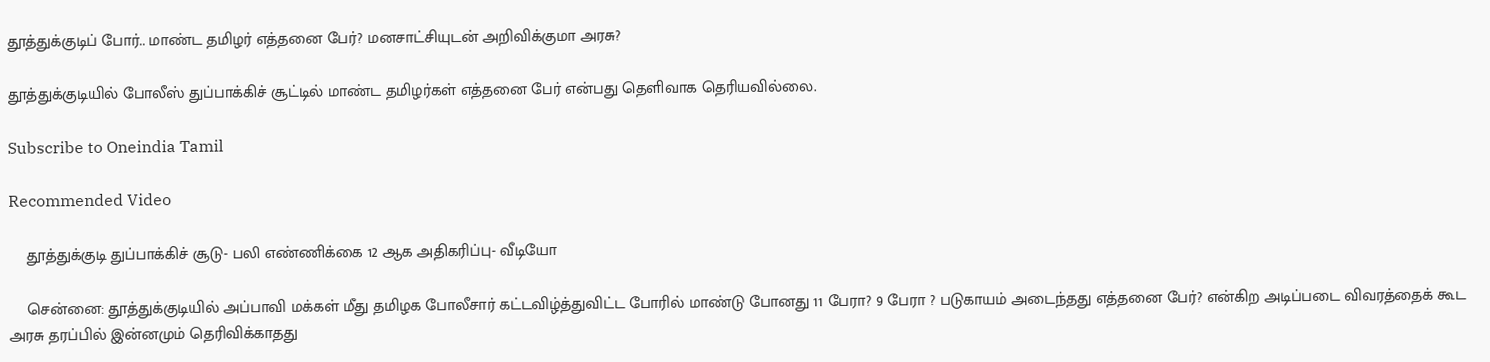தூத்துக்குடிப் போர்.. மாண்ட தமிழர் எத்தனை பேர்? மனசாட்சியுடன் அறிவிக்குமா அரசு?

தூத்துக்குடியில் போலீஸ் துப்பாக்கிச் சூட்டில் மாண்ட தமிழர்கள் எத்தனை பேர் என்பது தெளிவாக தெரியவில்லை.

Subscribe to Oneindia Tamil

Recommended Video

    தூத்துக்குடி துப்பாக்கிச் சூடு- பலி எண்ணிக்கை 12 ஆக அதிகரிப்பு- வீடியோ

    சென்னை: தூத்துக்குடியில் அப்பாவி மக்கள் மீது தமிழக போலீசார் கட்டவிழ்த்துவிட்ட போரில் மாண்டு போனது 11 பேரா? 9 பேரா ? படுகாயம் அடைந்தது எத்தனை பேர்? என்கிற அடிப்படை விவரத்தைக் கூட அரசு தரப்பில் இன்னமும் தெரிவிக்காதது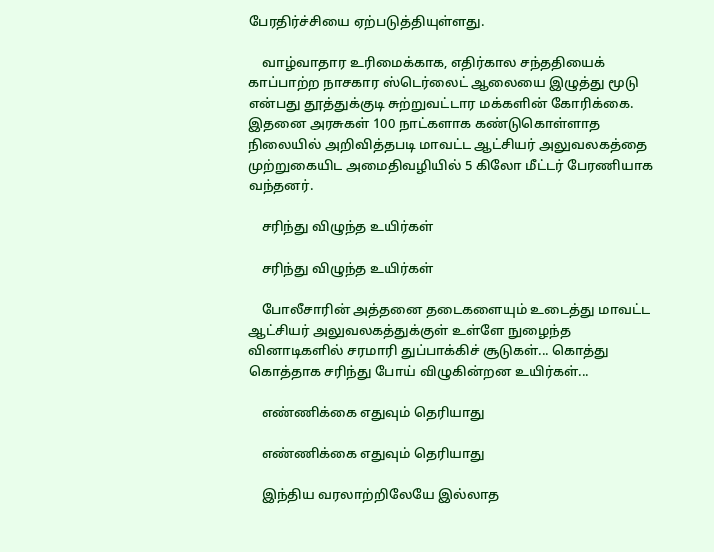பேரதிர்ச்சியை ஏற்படுத்தியுள்ளது.

    வாழ்வாதார உரிமைக்காக, எதிர்கால சந்ததியைக் காப்பாற்ற நாசகார ஸ்டெர்லைட் ஆலையை இழுத்து மூடு என்பது தூத்துக்குடி சுற்றுவட்டார மக்களின் கோரிக்கை. இதனை அரசுகள் 100 நாட்களாக கண்டுகொள்ளாத நிலையில் அறிவித்தபடி மாவட்ட ஆட்சியர் அலுவலகத்தை முற்றுகையிட அமைதிவழியில் 5 கிலோ மீட்டர் பேரணியாக வந்தனர்.

    சரிந்து விழுந்த உயிர்கள்

    சரிந்து விழுந்த உயிர்கள்

    போலீசாரின் அத்தனை தடைகளையும் உடைத்து மாவட்ட ஆட்சியர் அலுவலகத்துக்குள் உள்ளே நுழைந்த வினாடிகளில் சரமாரி துப்பாக்கிச் சூடுகள்... கொத்து கொத்தாக சரிந்து போய் விழுகின்றன உயிர்கள்...

    எண்ணிக்கை எதுவும் தெரியாது

    எண்ணிக்கை எதுவும் தெரியாது

    இந்திய வரலாற்றிலேயே இல்லாத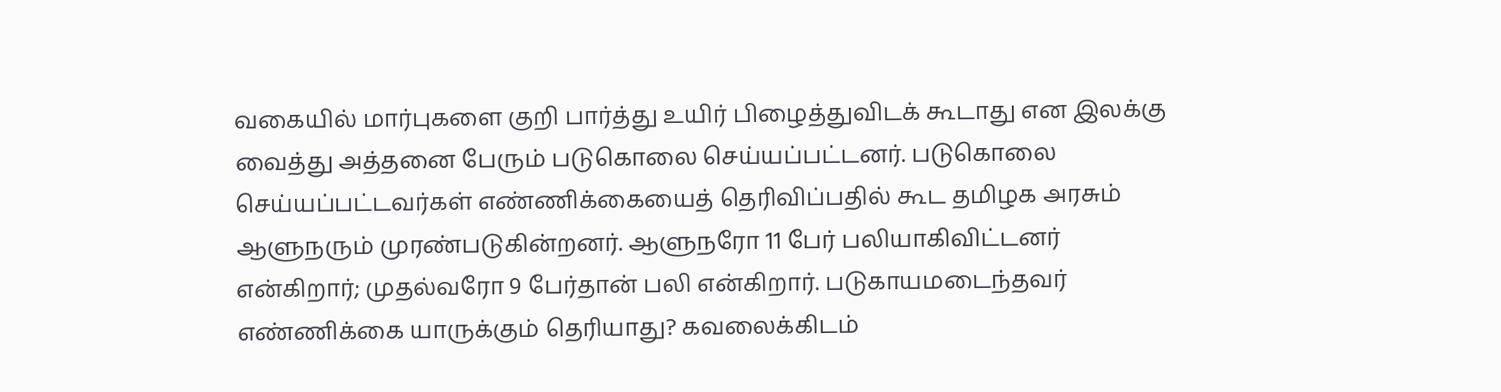வகையில் மார்புகளை குறி பார்த்து உயிர் பிழைத்துவிடக் கூடாது என இலக்கு வைத்து அத்தனை பேரும் படுகொலை செய்யப்பட்டனர். படுகொலை செய்யப்பட்டவர்கள் எண்ணிக்கையைத் தெரிவிப்பதில் கூட தமிழக அரசும் ஆளுநரும் முரண்படுகின்றனர். ஆளுநரோ 11 பேர் பலியாகிவிட்டனர் என்கிறார்; முதல்வரோ 9 பேர்தான் பலி என்கிறார். படுகாயமடைந்தவர் எண்ணிக்கை யாருக்கும் தெரியாது? கவலைக்கிடம்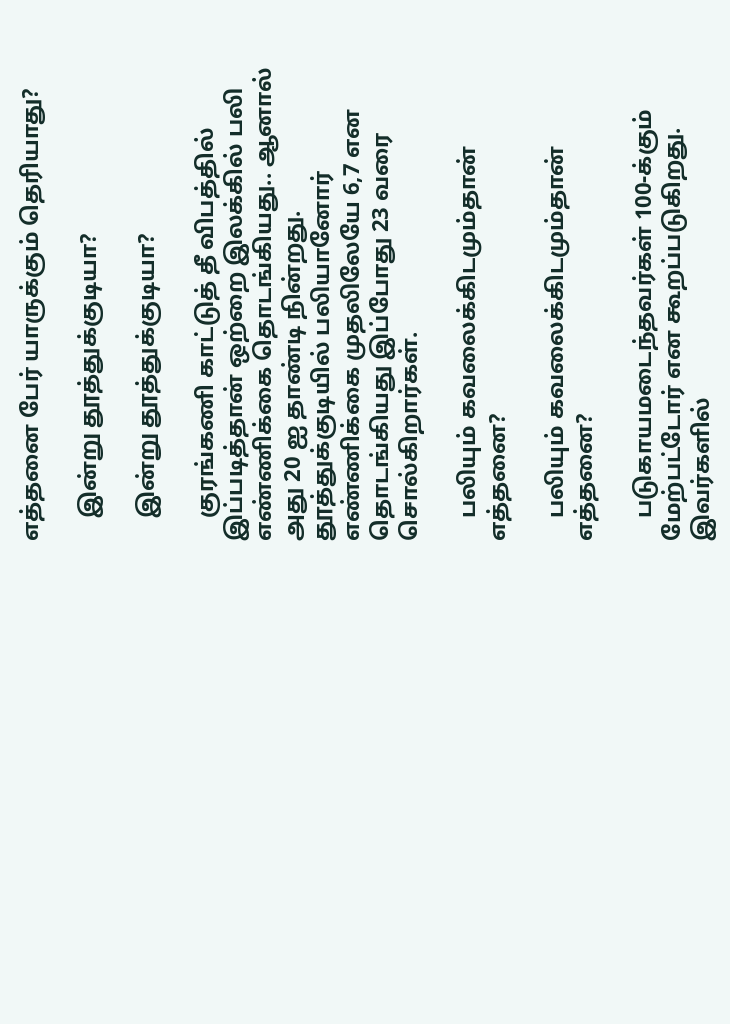எத்தனை பேர் யாருக்கும் தெரியாது?

    இன்று தூத்துக்குடியா?

    இன்று தூத்துக்குடியா?

    குரங்கணி காட்டுத் தீ விபத்தில் இப்படித்தான் ஒற்றை இலக்கில் பலி எண்ணிக்கை தொடங்கியது.. ஆனால் அது 20 ஐ தாண்டி நின்றது. தூத்துக்குடியில் பலியானோர் எண்ணிக்கை முதலிலேயே 6,7 என தொடங்கியது இப்போது 23 வரை சொல்கிறார்கள்.

    பலியும் கவலைக்கிடமும்தான் எத்தனை?

    பலியும் கவலைக்கிடமும்தான் எத்தனை?

    படுகாயமடைந்தவர்கள் 100-க்கும் மேற்பட்டோர் என கூறப்படுகிறது. இவர்களில்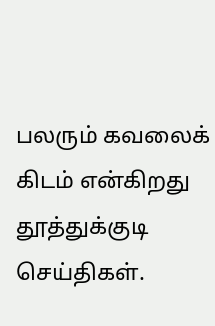பலரும் கவலைக் கிடம் என்கிறது தூத்துக்குடி செய்திகள்.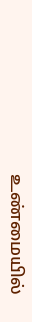உண்மையில்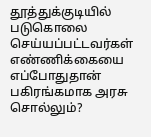தூத்துக்குடியில் படுகொலை செய்யப்பட்டவர்கள் எண்ணிக்கையை எப்போதுதான் பகிரங்கமாக அரசு சொல்லும்?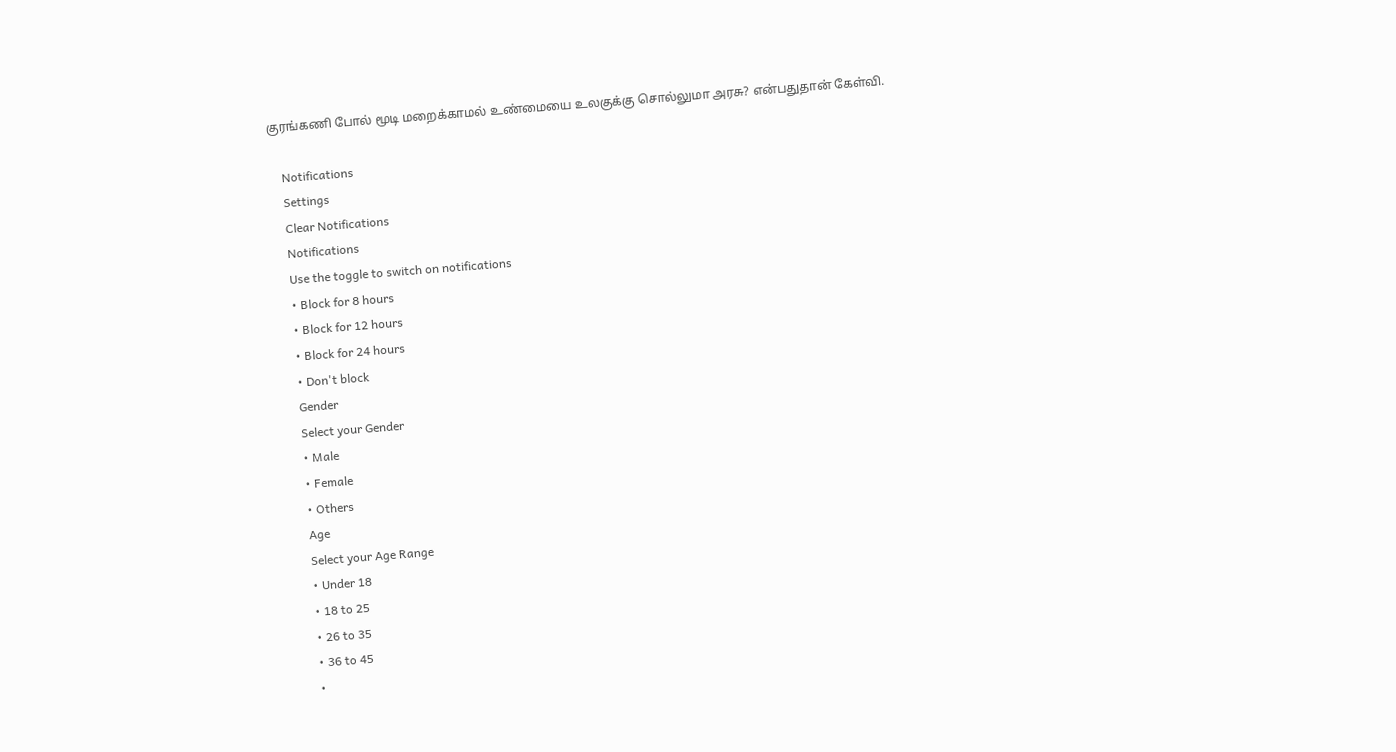குரங்கணி போல் மூடி மறைக்காமல் உண்மையை உலகுக்கு சொல்லுமா அரசு? என்பதுதான் கேள்வி.

    Notifications
    Settings
    Clear Notifications
    Notifications
    Use the toggle to switch on notifications
    • Block for 8 hours
    • Block for 12 hours
    • Block for 24 hours
    • Don't block
    Gender
    Select your Gender
    • Male
    • Female
    • Others
    Age
    Select your Age Range
    • Under 18
    • 18 to 25
    • 26 to 35
    • 36 to 45
    •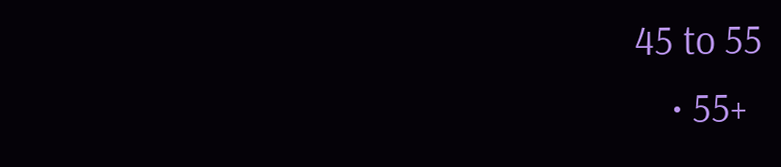45 to 55
    • 55+